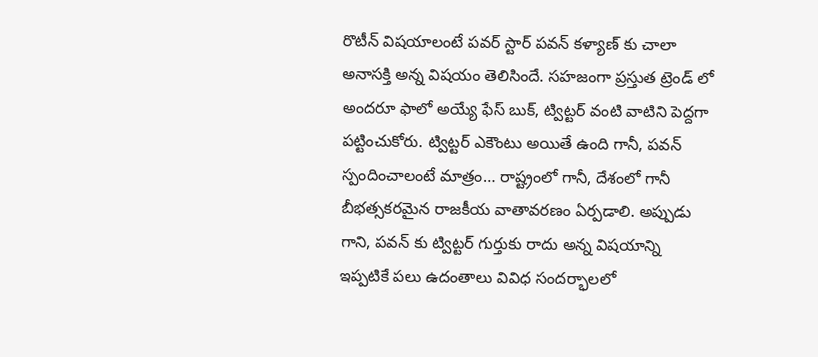రొటీన్ విషయాలంటే పవర్ స్టార్ పవన్ కళ్యాణ్ కు చాలా అనాసక్తి అన్న విషయం తెలిసిందే. సహజంగా ప్రస్తుత ట్రెండ్ లో అందరూ ఫాలో అయ్యే ఫేస్ బుక్, ట్విట్టర్ వంటి వాటిని పెద్దగా పట్టించుకోరు. ట్విట్టర్ ఎకౌంటు అయితే ఉంది గానీ, పవన్ స్పందించాలంటే మాత్రం… రాష్ట్రంలో గానీ, దేశంలో గానీ బీభత్సకరమైన రాజకీయ వాతావరణం ఏర్పడాలి. అప్పుడు గాని, పవన్ కు ట్విట్టర్ గుర్తుకు రాదు అన్న విషయాన్ని ఇప్పటికే పలు ఉదంతాలు వివిధ సందర్భాలలో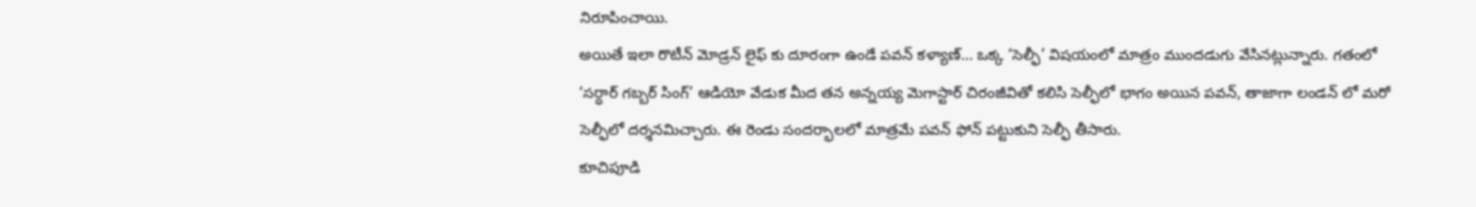నిరూపించాయి.
అయితే ఇలా రొటీన్ మోడ్రన్ లైఫ్ కు దూరంగా ఉండే పవన్ కళ్యాణ్… ఒక్క ‘సెల్ఫీ’ విషయంలో మాత్రం ముందడుగు వేసినట్లున్నారు. గతంలో ‘సర్ధార్ గబ్బర్ సింగ్’ ఆడియో వేడుక మీద తన అన్నయ్య మెగాస్టార్ చిరంజీవితో కలిసి సెల్ఫీలో భాగం అయిన పవన్, తాజాగా లండన్ లో మరో సెల్ఫీలో దర్శనమిచ్చారు. ఈ రెండు సందర్భాలలో మాత్రమే పవన్ ఫోన్ పట్టుకుని సెల్ఫీ తీసారు.
కూచిపూడి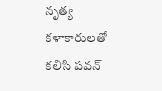నృత్య కళాకారులతో కలిసి పవన్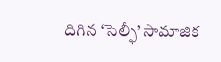దిగిన ‘సెల్ఫీ’ సామాజిక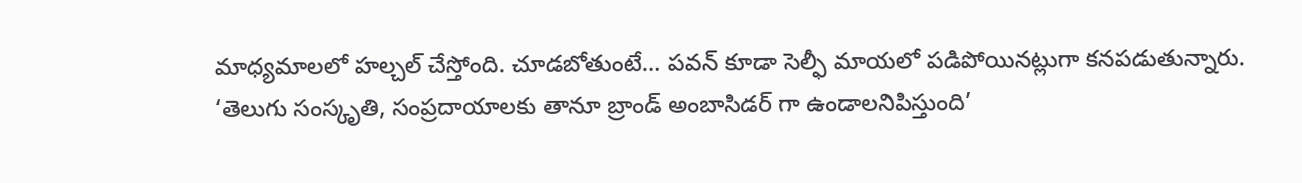మాధ్యమాలలో హల్చల్ చేస్తోంది. చూడబోతుంటే… పవన్ కూడా సెల్ఫీ మాయలో పడిపోయినట్లుగా కనపడుతున్నారు. ‘తెలుగు సంస్కృతి, సంప్రదాయాలకు తానూ బ్రాండ్ అంబాసిడర్ గా ఉండాలనిపిస్తుంది’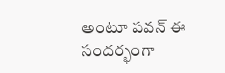అంటూ పవన్ ఈ సందర్భంగా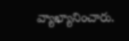వ్యాఖ్యానించారు.